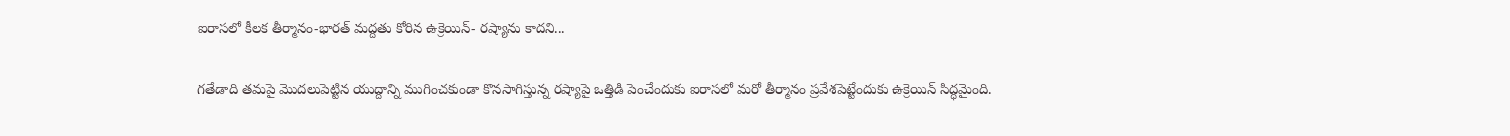ఐరాసలో కీలక తీర్మానం-భారత్ మద్దతు కోరిన ఉక్రెయిన్- రష్యాను కాదని...

గతేడాది తమపై మొదలుపెట్టిన యుద్దాన్ని ముగించకుండా కొనసాగిస్తున్న రష్యాపై ఒత్తిడి పెంచేందుకు ఐరాసలో మరో తీర్మానం ప్రవేశపెట్టేందుకు ఉక్రెయిన్ సిద్ధమైంది.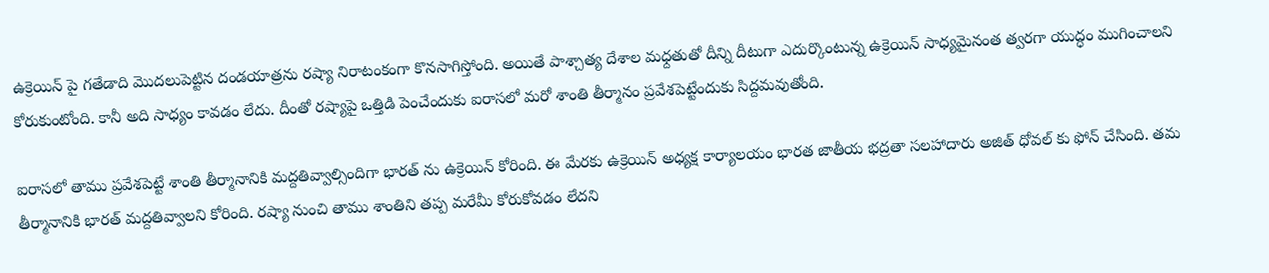ఉక్రెయిన్ పై గతేడాది మొదలుపెట్టిన దండయాత్రను రష్యా నిరాటంకంగా కొనసాగిస్తోంది. అయితే పాశ్చాత్య దేశాల మధ్దతుతో దీన్ని దీటుగా ఎదుర్కొంటున్న ఉక్రెయిన్ సాధ్యమైనంత త్వరగా యుద్ధం ముగించాలని కోరుకుంటోంది. కానీ అది సాధ్యం కావడం లేదు. దీంతో రష్యాపై ఒత్తిడి పెంచేందుకు ఐరాసలో మరో శాంతి తీర్మానం ప్రవేశపెట్టేందుకు సిద్దమవుతోంది.

ఐరాసలో తాము ప్రవేశపెట్టే శాంతి తీర్మానానికి మద్దతివ్వాల్సిందిగా భారత్ ను ఉక్రెయిన్ కోరింది. ఈ మేరకు ఉక్రెయిన్ అధ్యక్ష కార్యాలయం భారత జాతీయ భద్రతా సలహాదారు అజిత్ ధోవల్ కు ఫోన్ చేసింది. తమ తీర్మానానికి భారత్ మద్దతివ్వాలని కోరింది. రష్యా నుంచి తాము శాంతిని తప్ప మరేమీ కోరుకోవడం లేదని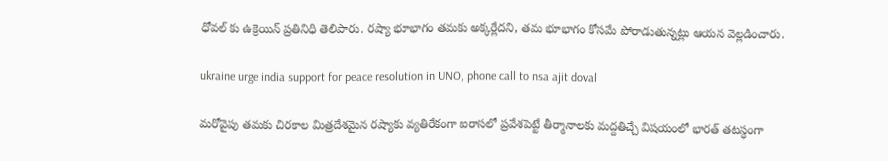ధోవల్ కు ఉక్రెయిన్ ప్రతినిధి తెలిపారు. రష్యా భూభాగం తమకు అక్కర్లేదని, తమ భూభాగం కోసమే పోరాడుతున్నట్లు ఆయన వెల్లడించారు.

ukraine urge india support for peace resolution in UNO, phone call to nsa ajit doval

మరోవైపు తమకు చిరకాల మిత్రదేశమైన రష్యాకు వ్యతిరేకంగా ఐరాసలో ప్రవేశపెట్టే తీర్మానాలకు మద్దతిచ్చే విషయంలో భారత్ తటస్ధంగా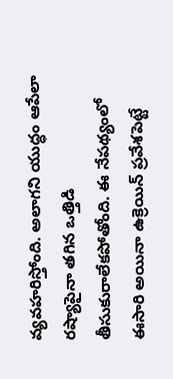వ్యవహరిస్తోంది. అలాగని యుద్ధం ఆపేలా రష్యాపైనా తగిన ఒత్తిడి తీసుకురాలేకపోతోంది. ఈ నేపథ్యంలో ఈసారి అయినా ఉక్రెయిన్ ప్రవేశపెట్టే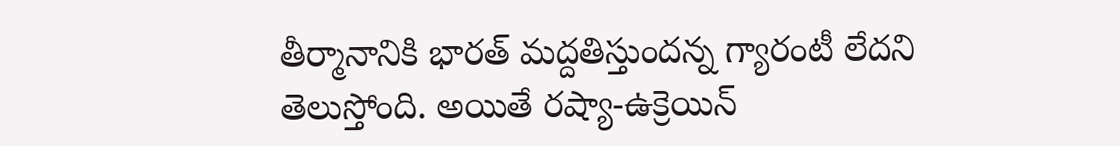తీర్మానానికి భారత్ మద్దతిస్తుందన్న గ్యారంటీ లేదని తెలుస్తోంది. అయితే రష్యా-ఉక్రెయిన్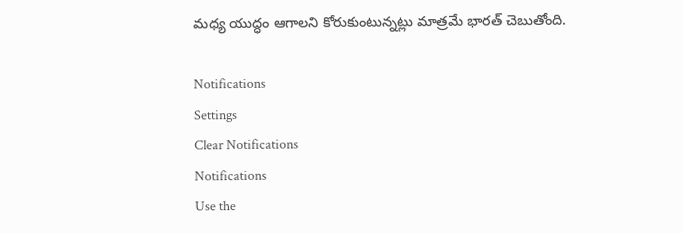మధ్య యుద్ధం ఆగాలని కోరుకుంటున్నట్లు మాత్రమే భారత్ చెబుతోంది.

Notifications
Settings
Clear Notifications
Notifications
Use the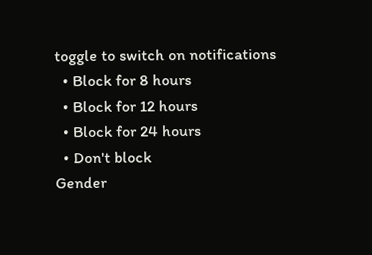toggle to switch on notifications
  • Block for 8 hours
  • Block for 12 hours
  • Block for 24 hours
  • Don't block
Gender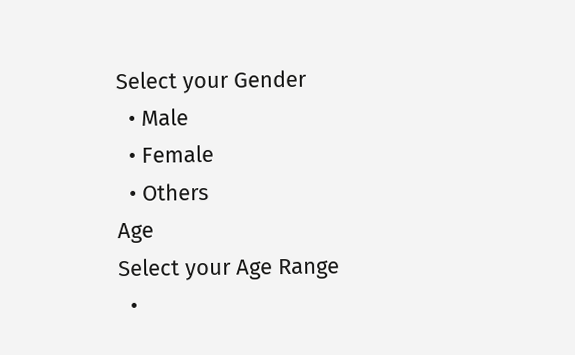Select your Gender
  • Male
  • Female
  • Others
Age
Select your Age Range
  •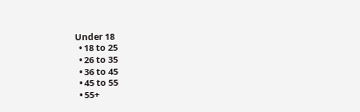Under 18
  • 18 to 25
  • 26 to 35
  • 36 to 45
  • 45 to 55
  • 55+